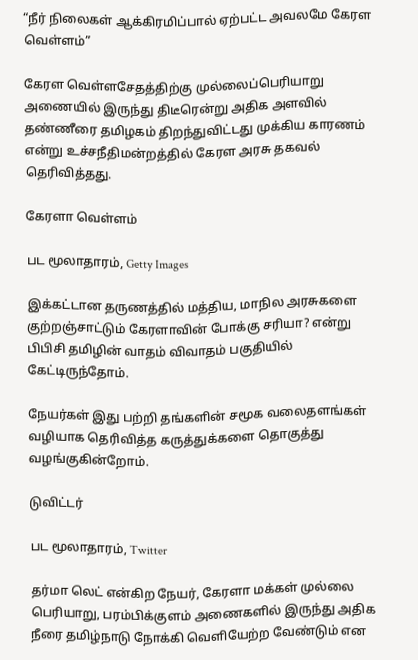“நீர் நிலைகள் ஆக்கிரமிப்பால் ஏற்பட்ட அவலமே கேரள வெள்ளம்”

கேரள வெள்ளசேதத்திற்கு முல்லைப்பெரியாறு அணையில் இருந்து திடீரென்று அதிக அளவில் தண்ணீரை தமிழகம் திறந்துவிட்டது முக்கிய காரணம் என்று உச்சநீதிமன்றத்தில் கேரள அரசு தகவல் தெரிவித்தது.

கேரளா வெள்ளம்

பட மூலாதாரம், Getty Images

இக்கட்டான தருணத்தில் மத்திய, மாநில அரசுகளை குற்றஞ்சாட்டும் கேரளாவின் போக்கு சரியா? என்று பிபிசி தமிழின் வாதம் விவாதம் பகுதியில் கேட்டிருந்தோம்.

நேயர்கள் இது பற்றி தங்களின் சமூக வலைதளங்கள் வழியாக தெரிவித்த கருத்துக்களை தொகுத்து வழங்குகின்றோம்.

டுவிட்டர்

பட மூலாதாரம், Twitter

தர்மா லெட் என்கிற நேயர், கேரளா மக்கள் முல்லை பெரியாறு, பரம்பிக்குளம் அணைகளில் இருந்து அதிக நீரை தமிழ்நாடு நோக்கி வெளியேற்ற வேண்டும் என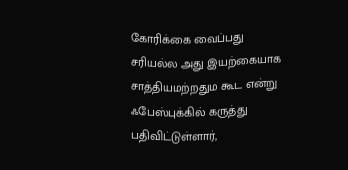கோரிக்கை வைப்பது சரியல்ல அது இயற்கையாக சாத்தியமற்றதும கூட என்று ஃபேஸ்புக்கில் கருத்து பதிவிட்டுள்ளார்,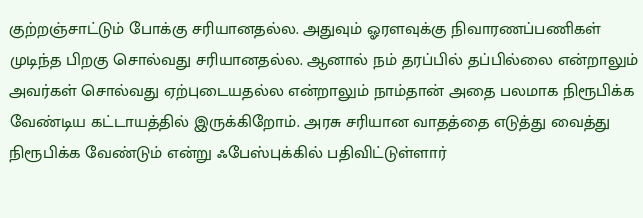குற்றஞ்சாட்டும் போக்கு சரியானதல்ல. அதுவும் ஓரளவுக்கு நிவாரணப்பணிகள் முடிந்த பிறகு சொல்வது சரியானதல்ல. ஆனால் நம் தரப்பில் தப்பில்லை என்றாலும் அவர்கள் சொல்வது ஏற்புடையதல்ல என்றாலும் நாம்தான் அதை பலமாக நிரூபிக்க வேண்டிய கட்டாயத்தில் இருக்கிறோம். அரசு சரியான வாதத்தை எடுத்து வைத்து நிரூபிக்க வேண்டும் என்று ஃபேஸ்புக்கில் பதிவிட்டுள்ளார்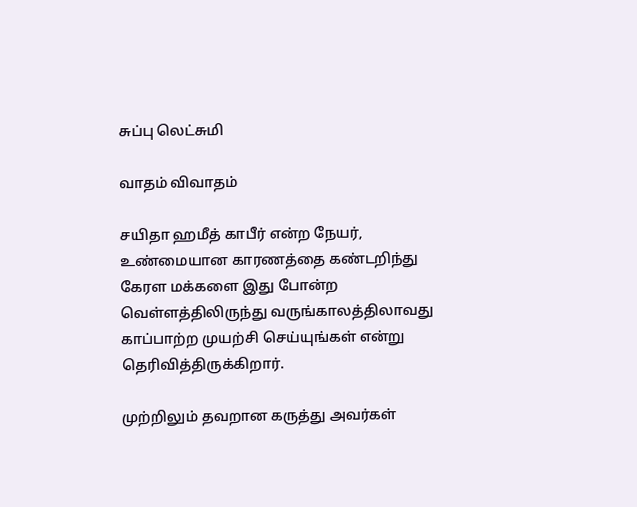சுப்பு லெட்சுமி

வாதம் விவாதம்

சயிதா ஹமீத் காபீர் என்ற நேயர், உண்மையான காரணத்தை கண்டறிந்து கேரள மக்களை இது போன்ற வெள்ளத்திலிருந்து வருங்காலத்திலாவது காப்பாற்ற முயற்சி செய்யுங்கள் என்று தெரிவித்திருக்கிறார்.

முற்றிலும் தவறான கருத்து அவர்கள்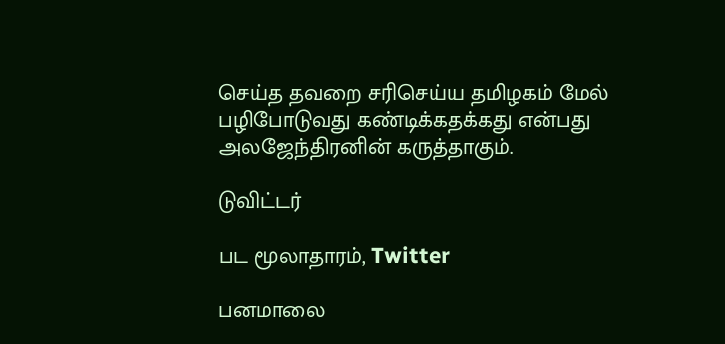செய்த தவறை சரிசெய்ய தமிழகம் மேல் பழிபோடுவது கண்டிக்கதக்கது என்பது அலஜேந்திரனின் கருத்தாகும்.

டுவிட்டர்

பட மூலாதாரம், Twitter

பனமாலை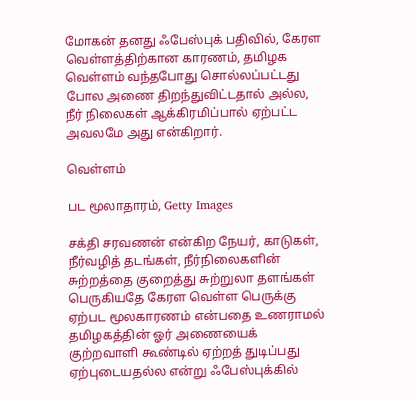மோகன் தனது ஃபேஸ்புக் பதிவில், கேரள வெள்ளத்திற்கான காரணம், தமிழக வெள்ளம் வந்தபோது சொல்லப்பட்டது போல அணை திறந்துவிட்டதால் அல்ல, நீர் நிலைகள் ஆக்கிரமிப்பால் ஏற்பட்ட அவலமே அது என்கிறார்.

வெள்ளம்

பட மூலாதாரம், Getty Images

சக்தி சரவணன் என்கிற நேயர், காடுகள், நீர்வழித் தடங்கள், நீர்நிலைகளின் சுற்றத்தை குறைத்து சுற்றுலா தளங்கள் பெருகியதே கேரள வெள்ள பெருக்கு ஏற்பட மூலகாரணம் என்பதை உணராமல் தமிழகத்தின் ஓர் அணையைக் குற்றவாளி கூண்டில் ஏற்றத் துடிப்பது ஏற்புடையதல்ல என்று ஃபேஸ்புக்கில்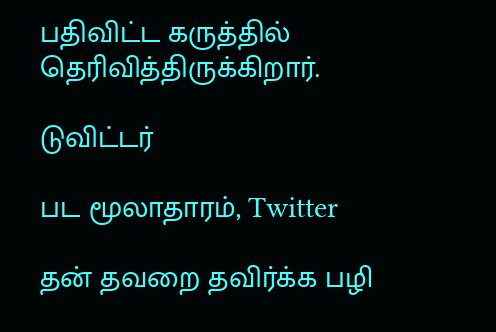பதிவிட்ட கருத்தில் தெரிவித்திருக்கிறார்.

டுவிட்டர்

பட மூலாதாரம், Twitter

தன் தவறை தவிர்க்க பழி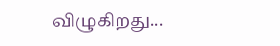விழுகிறது...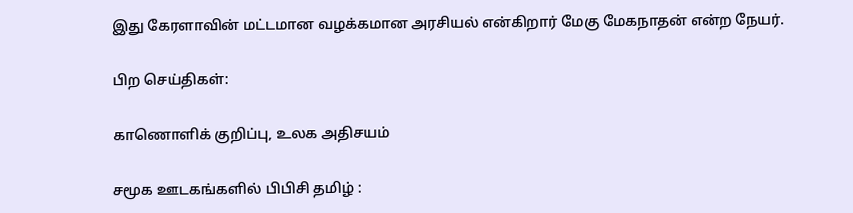இது கேரளாவின் மட்டமான வழக்கமான அரசியல் என்கிறார் மேகு மேகநாதன் என்ற நேயர்.

பிற செய்திகள்:

காணொளிக் குறிப்பு, உலக அதிசயம்

சமூக ஊடகங்களில் பிபிசி தமிழ் :